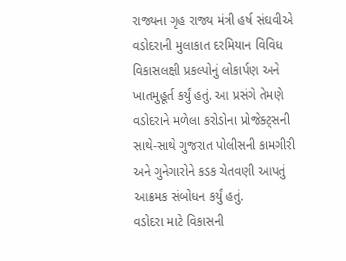રાજ્યના ગૃહ રાજ્ય મંત્રી હર્ષ સંઘવીએ વડોદરાની મુલાકાત દરમિયાન વિવિધ વિકાસલક્ષી પ્રકલ્પોનું લોકાર્પણ અને ખાતમુહૂર્ત કર્યું હતું. આ પ્રસંગે તેમણે વડોદરાને મળેલા કરોડોના પ્રોજેક્ટ્સની સાથે-સાથે ગુજરાત પોલીસની કામગીરી અને ગુનેગારોને કડક ચેતવણી આપતું આક્રમક સંબોધન કર્યું હતું.
વડોદરા માટે વિકાસની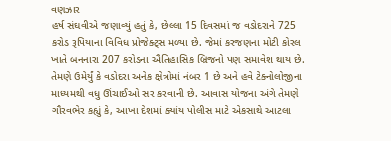વણઝાર
હર્ષ સંઘવીએ જણાવ્યું હતું કે, છેલ્લા 15 દિવસમાં જ વડોદરાને 725 કરોડ રૂપિયાના વિવિધ પ્રોજેક્ટ્સ મળ્યા છે. જેમાં કરજણના મોટી કોરલ ખાતે બનનારા 207 કરોડના ઐતિહાસિક બ્રિજનો પણ સમાવેશ થાય છે. તેમણે ઉમેર્યું કે વડોદરા અનેક ક્ષેત્રોમાં નંબર 1 છે અને હવે ટેક્નોલોજીના માધ્યમથી વધુ ઊંચાઈઓ સર કરવાની છે. આવાસ યોજના અંગે તેમણે ગૌરવભેર કહ્યું કે, આખા દેશમાં ક્યાંય પોલીસ માટે એકસાથે આટલા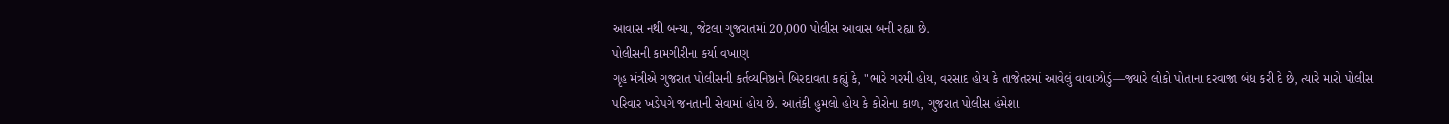આવાસ નથી બન્યા, જેટલા ગુજરાતમાં 20,000 પોલીસ આવાસ બની રહ્યા છે.
પોલીસની કામગીરીના કર્યા વખાણ
ગૃહ મંત્રીએ ગુજરાત પોલીસની કર્તવ્યનિષ્ઠાને બિરદાવતા કહ્યું કે, "ભારે ગરમી હોય, વરસાદ હોય કે તાજેતરમાં આવેલું વાવાઝોડું—જ્યારે લોકો પોતાના દરવાજા બંધ કરી દે છે, ત્યારે મારો પોલીસ પરિવાર ખડેપગે જનતાની સેવામાં હોય છે. આતંકી હુમલો હોય કે કોરોના કાળ, ગુજરાત પોલીસ હંમેશા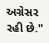અગ્રેસર રહી છે."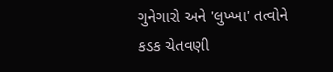ગુનેગારો અને 'લુખ્ખા' તત્વોને કડક ચેતવણી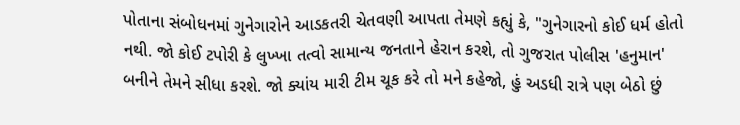પોતાના સંબોધનમાં ગુનેગારોને આડકતરી ચેતવણી આપતા તેમણે કહ્યું કે, "ગુનેગારનો કોઈ ધર્મ હોતો નથી. જો કોઈ ટપોરી કે લુખ્ખા તત્વો સામાન્ય જનતાને હેરાન કરશે, તો ગુજરાત પોલીસ 'હનુમાન' બનીને તેમને સીધા કરશે. જો ક્યાંય મારી ટીમ ચૂક કરે તો મને કહેજો, હું અડધી રાત્રે પણ બેઠો છું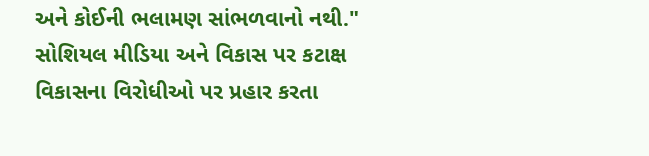અને કોઈની ભલામણ સાંભળવાનો નથી."
સોશિયલ મીડિયા અને વિકાસ પર કટાક્ષ
વિકાસના વિરોધીઓ પર પ્રહાર કરતા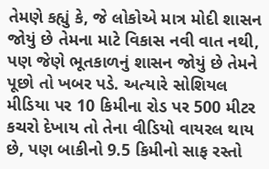તેમણે કહ્યું કે, જે લોકોએ માત્ર મોદી શાસન જોયું છે તેમના માટે વિકાસ નવી વાત નથી, પણ જેણે ભૂતકાળનું શાસન જોયું છે તેમને પૂછો તો ખબર પડે. અત્યારે સોશિયલ મીડિયા પર 10 કિમીના રોડ પર 500 મીટર કચરો દેખાય તો તેના વીડિયો વાયરલ થાય છે, પણ બાકીનો 9.5 કિમીનો સાફ રસ્તો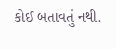કોઈ બતાવતું નથી.